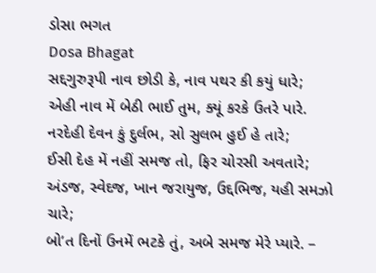ડોસા ભગત
Dosa Bhagat
સદ્દગુરુરૂપી નાવ છોડી કે, નાવ પથર કી કયું ધારે;
એહી નાવ મેં બેઠી ભાઈ તુમ, ક્યૂં કરકે ઉતરે પારે.
નરદેહી દેવન કું દુર્લભ, સો સુલભ હુઈ હે તારે;
ઈસી દેહ મેં નહીં સમજ તો, ફિર ચોરસી અવતારે;
અંડજ, સ્વેદજ, ખાન જરાયુજ, ઉદ્દભિજ, યહી સમઝો ચારે;
બો’ત દિનોં ઉનમેં ભટકે તું, અબે સમજ મેરે પ્યારે. –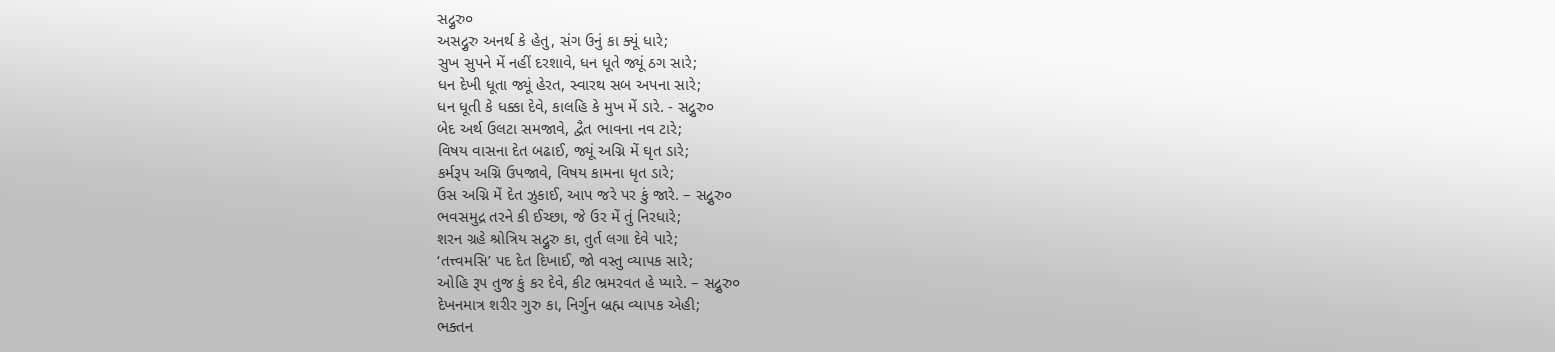સદ્ગુરુ૦
અસદ્ગુરુ અનર્થ કે હેતુ, સંગ ઉનું કા ક્યૂં ધારે;
સુખ સુપને મેં નહીં દરશાવે, ધન ધૂતે જ્યૂં ઠગ સારે;
ધન દેખી ધૂતા જ્યૂં હેરત, સ્વારથ સબ અપના સારે;
ધન ધૂતી કે ધક્કા દેવે, કાલહિ કે મુખ મેં ડારે. - સદ્ગુરુ૦
બેદ અર્થ ઉલટા સમજાવે, દ્વૈત ભાવના નવ ટારે;
વિષય વાસના દેત બઢાઈ, જ્યૂં અગ્નિ મેં ઘૃત ડારે;
કર્મરૂપ અગ્નિ ઉપજાવે, વિષય કામના ધૃત ડારે;
ઉસ અગ્નિ મેં દેત ઝુકાઈ, આપ જરે પર કું જારે. – સદ્ગુરુ૦
ભવસમુદ્ર તરને કી ઈચ્છા, જે ઉર મેં તું નિરધારે;
શરન ગ્રહે શ્રોત્રિય સદ્ગુરુ કા, તુર્ત લગા દેવે પારે;
‘તત્ત્વમસિ’ પદ દેત દિખાઈ, જો વસ્તુ વ્યાપક સારે;
ઓહિ રૂ૫ તુજ કું કર દેવે, કીટ ભ્રમરવત હે પ્યારે. – સદ્ગુરુ૦
દેખનમાત્ર શરીર ગુરુ કા, નિર્ગુન બ્રહ્મ વ્યાપક એહી;
ભક્તન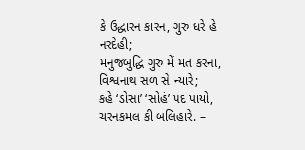કે ઉદ્ધારન કારન, ગુરુ ધરે હે નરદેહી;
મનુજબુદ્ધિ ગુરુ મેં મત કરના, વિશ્વનાથ સળ સે ન્યારે;
કહે ‘ડોસા’ ‘સોહં’ ૫દ પાયો, ચરનકમલ કી બલિહારે. –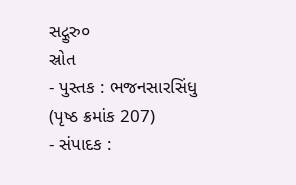સદ્ગુરુ૦
સ્રોત
- પુસ્તક : ભજનસારસિંધુ (પૃષ્ઠ ક્રમાંક 207)
- સંપાદક :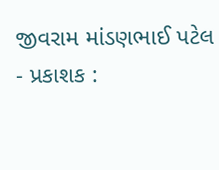જીવરામ માંડણભાઈ પટેલ
- પ્રકાશક :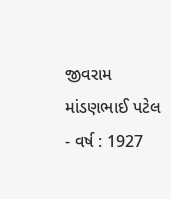જીવરામ માંડણભાઈ પટેલ
- વર્ષ : 1927